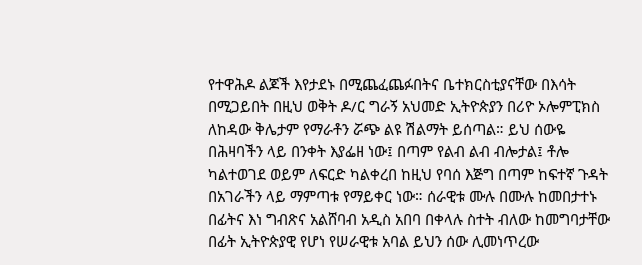የተዋሕዶ ልጆች እየታደኑ በሚጨፈጨፉበትና ቤተክርስቲያናቸው በእሳት በሚጋይበት በዚህ ወቅት ዶ/ር ግራኝ አህመድ ኢትዮጵያን በሪዮ ኦሎምፒክስ ለከዳው ቅሌታም የማራቶን ሯጭ ልዩ ሽልማት ይሰጣል። ይህ ሰውዬ በሕዛባችን ላይ በንቀት እያፌዘ ነው፤ በጣም የልብ ልብ ብሎታል፤ ቶሎ ካልተወገደ ወይም ለፍርድ ካልቀረበ ከዚህ የባሰ እጅግ በጣም ከፍተኛ ጉዳት በአገራችን ላይ ማምጣቱ የማይቀር ነው። ሰራዊቱ ሙሉ በሙሉ ከመበታተኑ በፊትና እነ ግብጽና አልሸባብ አዲስ አበባ በቀላሉ ስተት ብለው ከመግባታቸው በፊት ኢትዮጵያዊ የሆነ የሠራዊቱ አባል ይህን ሰው ሊመነጥረው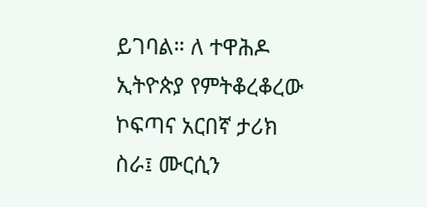ይገባል። ለ ተዋሕዶ ኢትዮጵያ የምትቆረቆረው ኮፍጣና አርበኛ ታሪክ ስራ፤ ሙርሲን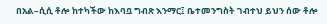በአል–ሲሲ ቶሎ ከተካችው ከእባቧ ግብጽ እንማር፤ ቤተመንግስት ገብተህ ይህን ሰው ቶሎ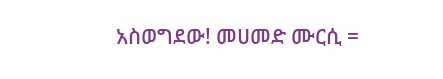አስወግደው! መሀመድ ሙርሲ =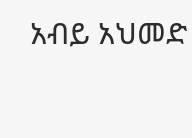አብይ አህመድ